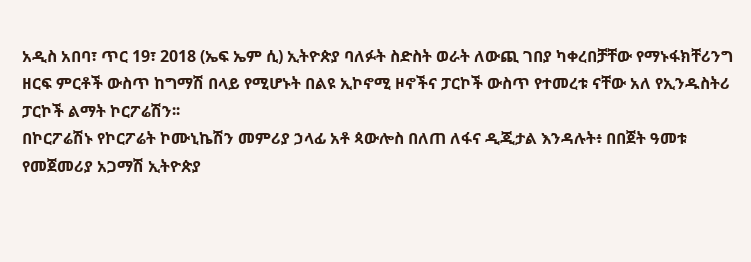አዲስ አበባ፣ ጥር 19፣ 2018 (ኤፍ ኤም ሲ) ኢትዮጵያ ባለፉት ስድስት ወራት ለውጪ ገበያ ካቀረበቻቸው የማኑፋክቸሪንግ ዘርፍ ምርቶች ውስጥ ከግማሽ በላይ የሚሆኑት በልዩ ኢኮኖሚ ዞኖችና ፓርኮች ውስጥ የተመረቱ ናቸው አለ የኢንዱስትሪ ፓርኮች ልማት ኮርፖሬሽን፡፡
በኮርፖሬሽኑ የኮርፖሬት ኮሙኒኬሽን መምሪያ ኃላፊ አቶ ጳውሎስ በለጠ ለፋና ዲጂታል እንዳሉት፥ በበጀት ዓመቱ የመጀመሪያ አጋማሽ ኢትዮጵያ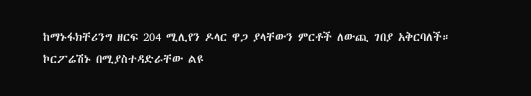ከማኑፋክቸሪንግ ዘርፍ 204 ሚሊየን ዶላር ዋጋ ያላቸውን ምርቶች ለውጪ ገበያ አቅርባለች።
ኮርፖሬሽኑ በሚያስተዳድራቸው ልዩ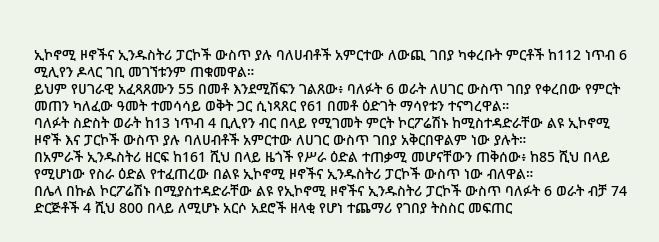ኢኮኖሚ ዞኖችና ኢንዱስትሪ ፓርኮች ውስጥ ያሉ ባለሀብቶች አምርተው ለውጪ ገበያ ካቀረቡት ምርቶች ከ112 ነጥብ 6 ሚሊየን ዶላር ገቢ መገኘቱንም ጠቁመዋል።
ይህም የሀገራዊ አፈጻጸሙን 55 በመቶ እንደሚሽፍን ገልጸው፥ ባለፉት 6 ወራት ለሀገር ውስጥ ገበያ የቀረበው የምርት መጠን ካለፈው ዓመት ተመሳሳይ ወቅት ጋር ሲነጻጸር የ61 በመቶ ዕድገት ማሳየቱን ተናግረዋል።
ባለፉት ስድስት ወራት ከ13 ነጥብ 4 ቢሊየን ብር በላይ የሚገመት ምርት ኮርፖሬሽኑ ከሚስተዳድራቸው ልዩ ኢኮኖሚ ዞኖች እና ፓርኮች ውስጥ ያሉ ባለሀብቶች አምርተው ለሀገር ውስጥ ገበያ አቅርበዋልም ነው ያሉት።
በአምራች ኢንዱስትሪ ዘርፍ ከ161 ሺህ በላይ ዜጎች የሥራ ዕድል ተጠቃሚ መሆናቸውን ጠቅሰው፥ ከ85 ሺህ በላይ የሚሆነው የስራ ዕድል የተፈጠረው በልዩ ኢኮኖሚ ዞኖችና ኢንዱስትሪ ፓርኮች ውስጥ ነው ብለዋል።
በሌላ በኩል ኮርፖሬሽኑ በሚያስተዳድራቸው ልዩ የኢኮኖሚ ዞኖችና ኢንዱስትሪ ፓርኮች ውስጥ ባለፉት 6 ወራት ብቻ 74 ድርጅቶች 4 ሺህ 800 በላይ ለሚሆኑ አርሶ አደሮች ዘላቂ የሆነ ተጨማሪ የገበያ ትስስር መፍጠር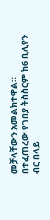መቻላቸውን አመልክተዋል።
በተፈጠረው የገበያ ትስስርም ከ6 ቢሊየን ብር በላይ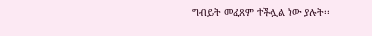ግብይት መፈጸም ተችሏል ነው ያሉት፡፡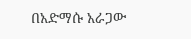በአድማሱ አራጋው